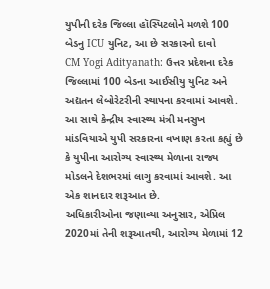યુપીની દરેક જિલ્લા હૉસ્પિટલોને મળશે 100 બેડનુ ICU યુનિટ, આ છે સરકારનો દાવો
CM Yogi Adityanath: ઉત્તર પ્રદેશના દરેક જિલ્લામાં 100 બેડના આઈસીયુ યુનિટ અને અદ્યતન લેબોરેટરીની સ્થાપના કરવામાં આવશે. આ સાથે કેન્દ્રીય સ્વાસ્થ્ય મંત્રી મનસુખ માંડવિયાએ યુપી સરકારના વખાણ કરતા કહ્યું છે કે યુપીના આરોગ્ય સ્વાસ્થ્ય મેળાના રાજ્ય મોડલને દેશભરમાં લાગુ કરવામાં આવશે. આ એક શાનદાર શરૂઆત છે.
અધિકારીઓના જણાવ્યા અનુસાર, એપ્રિલ 2020માં તેની શરૂઆતથી, આરોગ્ય મેળામાં 12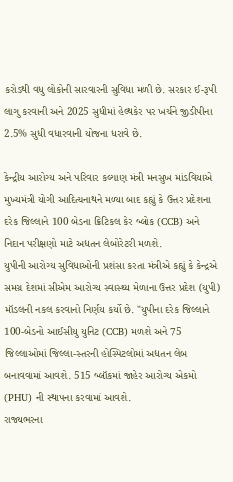કરોડથી વધુ લોકોની સારવારની સુવિધા મળી છે. સરકાર ઈ-રૂપી લાગુ કરવાની અને 2025 સુધીમાં હેલ્થકેર પર ખર્ચને જીડીપીના 2.5% સુધી વધારવાની યોજના ધરાવે છે.

કેન્દ્રીય આરોગ્ય અને પરિવાર કલ્યાણ મંત્રી મનસુખ માંડવિયાએ મુખ્યમંત્રી યોગી આદિત્યનાથને મળ્યા બાદ કહ્યું કે ઉત્તર પ્રદેશના દરેક જિલ્લાને 100 બેડના ક્રિટિકલ કેર બ્લોક (CCB) અને નિદાન પરીક્ષણો માટે અદ્યતન લેબોરેટરી મળશે.
યુપીની આરોગ્ય સુવિધાઓની પ્રશંસા કરતા મંત્રીએ કહ્યું કે કેન્દ્રએ સમગ્ર દેશમાં સીએમ આરોગ્ય સ્વાસ્થ્ય મેળાના ઉત્તર પ્રદેશ (યુપી) મૉડલની નકલ કરવાનો નિર્ણય કર્યો છે. "યુપીના દરેક જિલ્લાને 100-બેડનો આઈસીયુ યુનિટ (CCB) મળશે અને 75 જિલ્લાઓમાં જિલ્લા-સ્તરની હોસ્પિટલોમાં અદ્યતન લેબ બનાવવામાં આવશે. 515 બ્લૉકમાં જાહેર આરોગ્ય એકમો (PHU) ની સ્થાપના કરવામાં આવશે.
રાજ્યભરના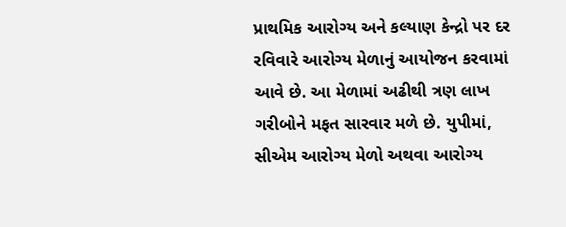પ્રાથમિક આરોગ્ય અને કલ્યાણ કેન્દ્રો પર દર રવિવારે આરોગ્ય મેળાનું આયોજન કરવામાં આવે છે. આ મેળામાં અઢીથી ત્રણ લાખ ગરીબોને મફત સારવાર મળે છે. યુપીમાં, સીએમ આરોગ્ય મેળો અથવા આરોગ્ય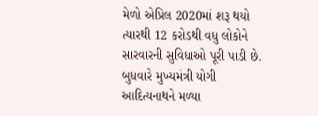મેળો એપ્રિલ 2020માં શરૂ થયો ત્યારથી 12 કરોડથી વધુ લોકોને સારવારની સુવિધાઓ પૂરી પાડી છે.
બુધવારે મુખ્યમંત્રી યોગી આદિત્યનાથને મળ્યા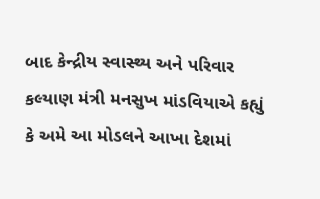બાદ કેન્દ્રીય સ્વાસ્થ્ય અને પરિવાર કલ્યાણ મંત્રી મનસુખ માંડવિયાએ કહ્યું કે અમે આ મોડલને આખા દેશમાં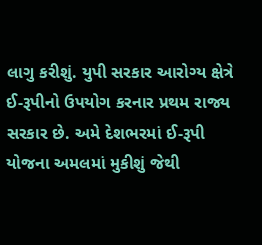લાગુ કરીશું. યુપી સરકાર આરોગ્ય ક્ષેત્રે ઈ-રૂપીનો ઉપયોગ કરનાર પ્રથમ રાજ્ય સરકાર છે. અમે દેશભરમાં ઈ-રૂપી યોજના અમલમાં મુકીશું જેથી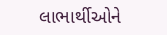લાભાર્થીઓને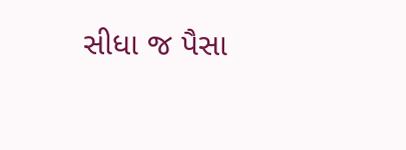સીધા જ પૈસા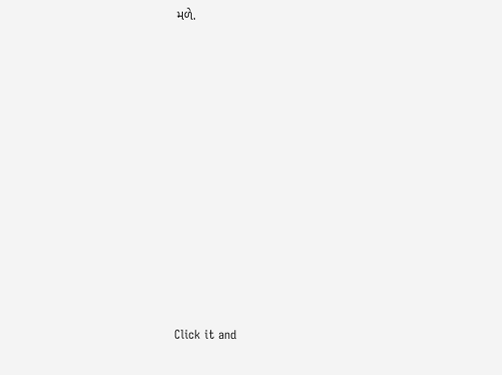મળે.












Click it and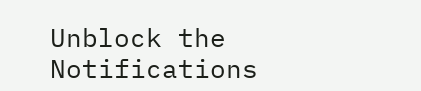Unblock the Notifications